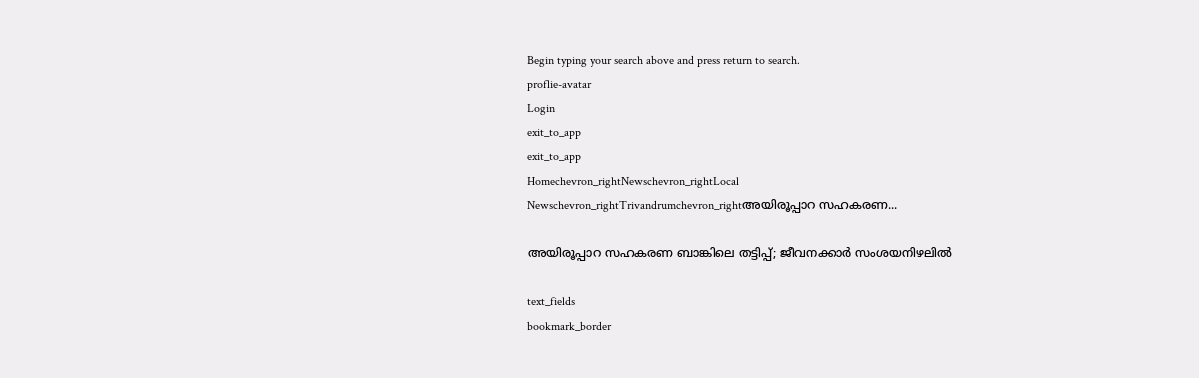Begin typing your search above and press return to search.
proflie-avatar
Login
exit_to_app
exit_to_app
Homechevron_rightNewschevron_rightLocal Newschevron_rightTrivandrumchevron_rightഅയിരൂപ്പാറ സഹകരണ...

അയിരൂപ്പാറ സഹകരണ ബാങ്കിലെ തട്ടിപ്പ്; ജീവനക്കാർ സംശയനിഴലിൽ

text_fields
bookmark_border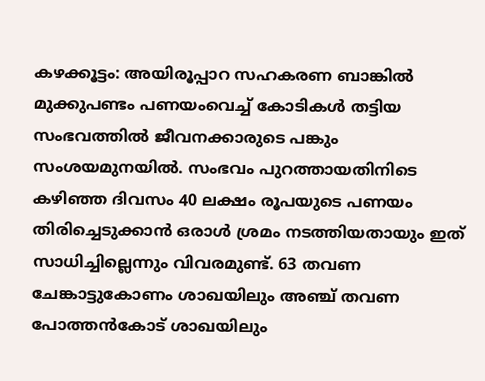കഴക്കൂട്ടം: അയിരൂപ്പാറ സഹകരണ ബാങ്കിൽ മുക്കുപണ്ടം പണയംവെച്ച് കോടികൾ തട്ടിയ സംഭവത്തിൽ ജീവനക്കാരുടെ പങ്കും സംശയമുനയിൽ. സംഭവം പുറത്തായതിനിടെ കഴിഞ്ഞ ദിവസം 40 ലക്ഷം രൂപയുടെ പണയം തിരിച്ചെടുക്കാൻ ഒരാൾ ശ്രമം നടത്തിയതായും ഇത് സാധിച്ചില്ലെന്നും വിവരമുണ്ട്. 63 തവണ ചേങ്കാട്ടുകോണം ശാഖയിലും അഞ്ച് തവണ പോത്തൻകോട് ശാഖയിലും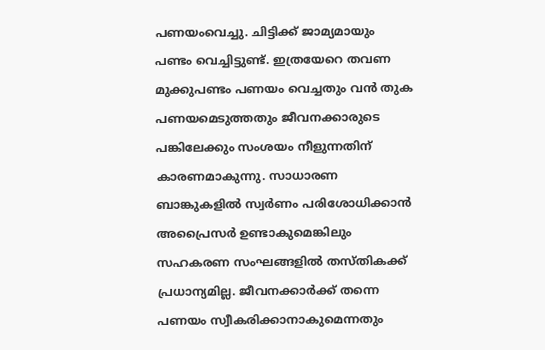പണയംവെച്ചു. ചിട്ടിക്ക് ജാമ്യമായും പണ്ടം വെച്ചിട്ടുണ്ട്. ഇത്രയേറെ തവണ മുക്കുപണ്ടം പണയം വെച്ചതും വൻ തുക പണയമെടുത്തതും ജീവനക്കാരുടെ പങ്കിലേക്കും സംശയം നീളുന്നതിന് കാരണമാകുന്നു. സാധാരണ ബാങ്കുകളിൽ സ്വർണം പരിശോധിക്കാൻ അപ്രൈസർ ഉണ്ടാകുമെങ്കിലും സഹകരണ സംഘങ്ങളിൽ തസ്തികക്ക് പ്രധാന്യമില്ല. ജീവനക്കാർക്ക് തന്നെ പണയം സ്വീകരിക്കാനാകുമെന്നതും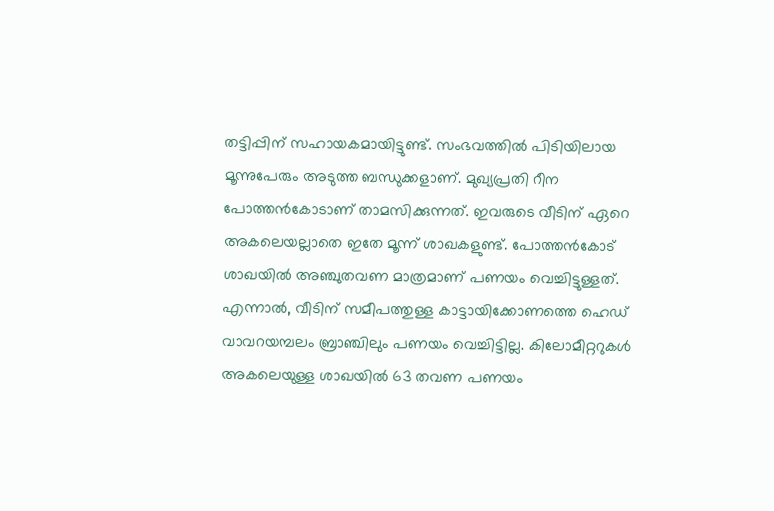തട്ടിപ്പിന് സഹായകമായിട്ടുണ്ട്. സംഭവത്തിൽ പിടിയിലായ മൂന്നുപേരും അടുത്ത ബന്ധുക്കളാണ്. മുഖ്യപ്രതി റീന പോത്തൻകോടാണ് താമസിക്കുന്നത്. ഇവരുടെ വീടിന് ഏറെ അകലെയല്ലാതെ ഇതേ മൂന്ന് ശാഖകളുണ്ട്. പോത്തൻകോട് ശാഖയിൽ അഞ്ചുതവണ മാത്രമാണ് പണയം വെച്ചിട്ടുള്ളത്. എന്നാൽ, വീടിന് സമീപത്തുള്ള കാട്ടായിക്കോണത്തെ ഹെഡ് വാവറയമ്പലം ബ്രാഞ്ചിലും പണയം വെച്ചിട്ടില്ല. കിലോമീറ്ററുകൾ അകലെയുള്ള ശാഖയിൽ 63 തവണ പണയം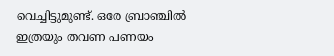വെച്ചിട്ടുമുണ്ട്. ഒരേ ബ്രാഞ്ചിൽ ഇത്രയും തവണ പണയം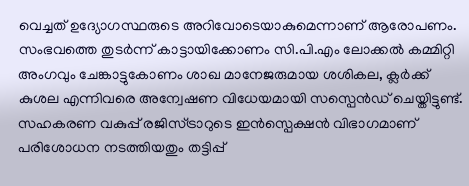വെച്ചത് ഉദ്യോഗസ്ഥരുടെ അറിവോടെയാകുമെന്നാണ് ആരോപണം. സംഭവത്തെ തുടർന്ന് കാട്ടായിക്കോണം സി.പി.എം ലോക്കൽ കമ്മിറ്റി അംഗവും ചേങ്കാട്ടുകോണം ശാഖ മാനേജരുമായ ശശികല, ക്ലർക്ക് കുശല എന്നിവരെ അന്വേഷണ വിധേയമായി സസ്പെൻഡ് ചെയ്തിട്ടുണ്ട്. സഹകരണ വകുപ്പ് രജിസ്ട്രാറുടെ ഇൻസ്പെക്ഷൻ വിഭാഗമാണ് പരിശോധന നടത്തിയതും തട്ടിപ്പ്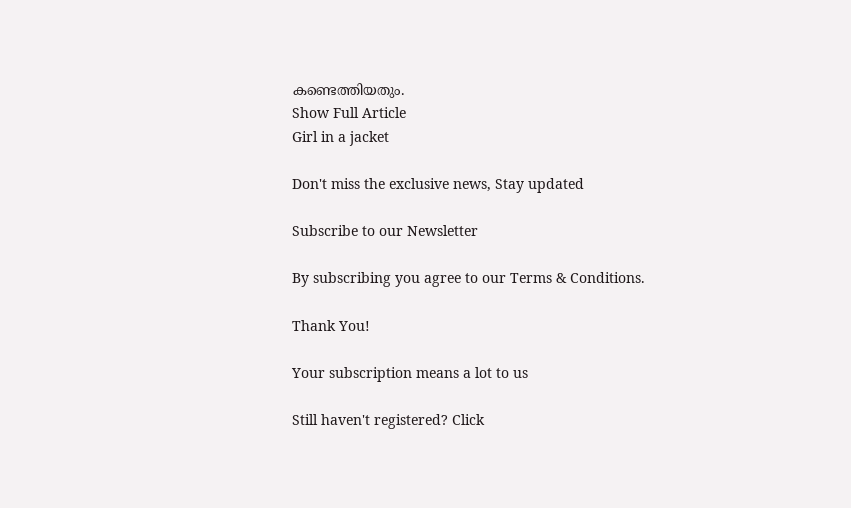കണ്ടെത്തിയതും.
Show Full Article
Girl in a jacket

Don't miss the exclusive news, Stay updated

Subscribe to our Newsletter

By subscribing you agree to our Terms & Conditions.

Thank You!

Your subscription means a lot to us

Still haven't registered? Click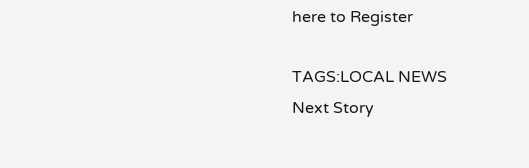here to Register

TAGS:LOCAL NEWS
Next Story